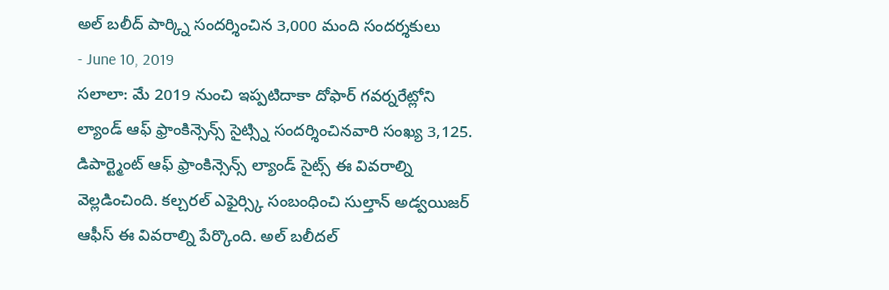అల్ బలీద్ పార్క్ని సందర్శించిన 3,000 మంది సందర్శకులు
- June 10, 2019
సలాలా: మే 2019 నుంచి ఇప్పటిదాకా దోఫార్ గవర్నరేట్లోని ల్యాండ్ ఆఫ్ ఫ్రాంకిన్సెన్స్ సైట్స్ని సందర్శించినవారి సంఖ్య 3,125. డిపార్ట్మెంట్ ఆఫ్ ఫ్రాంకిన్సెన్స్ ల్యాండ్ సైట్స్ ఈ వివరాల్ని వెల్లడించింది. కల్చరల్ ఎఫైర్స్కి సంబంధించి సుల్తాన్ అడ్వయిజర్ ఆఫీస్ ఈ వివరాల్ని పేర్కొంది. అల్ బలీదల్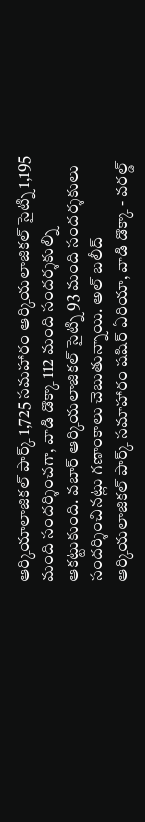ఆర్కియాలాజికల్ పార్క్ 1,725 సమహారం ఆర్కియలాజికల్ సైట్ని 1,195 మంది సందర్శించగా, వాడి డొక్కా 112 మంది సందర్శకుల్ని ఆకట్టుకుంది. వబార్ ఆర్కియలాజికల్ సైట్ని 93 మంది సందర్శకులు సందర్శించినట్లు గణాంకాలు చెబుతున్నాయి. అల్ బలీద్ ఆర్కియలాజికల్ పార్క్ సమాహారం షషిర్ ఏరియా, వాడి డొక్కా - వరల్డ్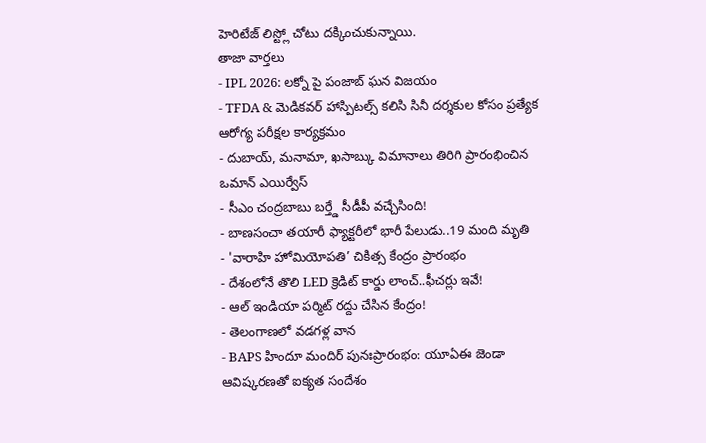హెరిటేజ్ లిస్ట్లో చోటు దక్కించుకున్నాయి.
తాజా వార్తలు
- IPL 2026: లక్నో పై పంజాబ్ ఘన విజయం
- TFDA & మెడికవర్ హాస్పిటల్స్ కలిసి సినీ దర్శకుల కోసం ప్రత్యేక ఆరోగ్య పరీక్షల కార్యక్రమం
- దుబాయ్, మనామా, ఖసాబ్కు విమానాలు తిరిగి ప్రారంభించిన ఒమాన్ ఎయిర్వేస్
- సీఎం చంద్రబాబు బర్త్డే సీడీపీ వచ్చేసింది!
- బాణసంచా తయారీ ఫ్యాక్టరీలో భారీ పేలుడు..19 మంది మృతి
- 'వారాహి హోమియోపతి’ చికిత్స కేంద్రం ప్రారంభం
- దేశంలోనే తొలి LED క్రెడిట్ కార్డు లాంచ్..ఫీచర్లు ఇవే!
- ఆల్ ఇండియా పర్మిట్ రద్దు చేసిన కేంద్రం!
- తెలంగాణలో వడగళ్ల వాన
- BAPS హిందూ మందిర్ పునఃప్రారంభం: యూఏఈ జెండా ఆవిష్కరణతో ఐక్యత సందేశం